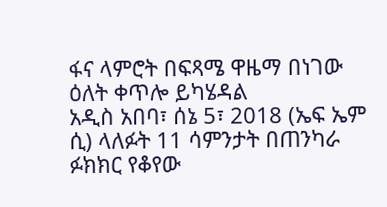ፋና ላምሮት በፍጻሜ ዋዜማ በነገው ዕለት ቀጥሎ ይካሄዳል
አዲስ አበባ፣ ሰኔ 5፣ 2018 (ኤፍ ኤም ሲ) ላለፉት 11 ሳምንታት በጠንካራ ፉክክር የቆየው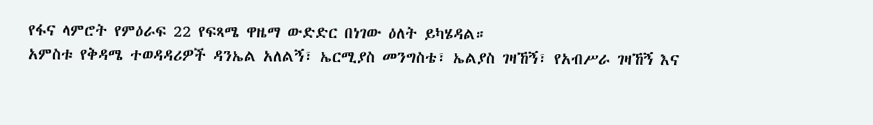የፋና ላምሮት የምዕራፍ 22 የፍጻሜ ዋዜማ ውድድር በነገው ዕለት ይካሄዳል።
አምስቱ የቅዳሜ ተወዳዳሪዎች ዳንኤል አለልኝ፣ ኤርሚያስ መንግስቴ፣ ኤልያስ ገዛኸኝ፣ የአብሥራ ገዛኸኝ እና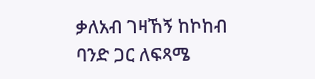ቃለአብ ገዛኸኝ ከኮከብ ባንድ ጋር ለፍጻሜ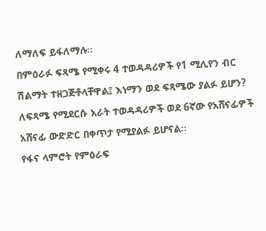ለማለፍ ይፋለማሉ፡፡
በምዕራፉ ፍጻሜ የሚቀሩ 4 ተወዳዳሪዎች የ1 ሚሊየን ብር ሽልማት ተዘጋጅቶላቸዋል፤ እነማን ወደ ፍጻሜው ያልፉ ይሆን?
ለፍጻሜ የሚደርሱ አራት ተወዳዳሪዎች ወደ 6ኛው የአሸናፊዎች አሸናፊ ውድድር በቀጥታ የሚያልፉ ይሆናል፡፡
የፋና ላምሮት የምዕራፍ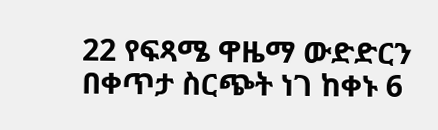22 የፍጻሜ ዋዜማ ውድድርን በቀጥታ ስርጭት ነገ ከቀኑ 6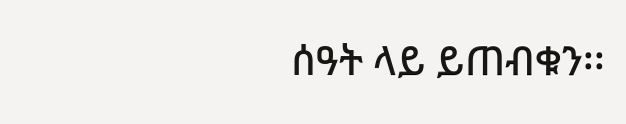ሰዓት ላይ ይጠብቁን፡፡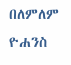በለምለም ዮሐንስ